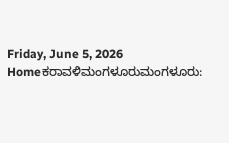Friday, June 5, 2026
Homeಕರಾವಳಿಮಂಗಳೂರುಮಂಗಳೂರು: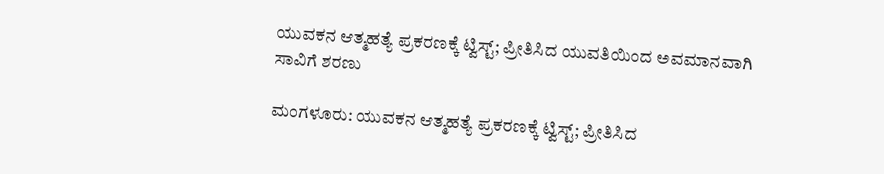ಯುವಕನ ಆತ್ಮಹತ್ಯೆ ಪ್ರಕರಣಕ್ಕೆ ಟ್ವಿಸ್ಟ್; ಪ್ರೀತಿಸಿದ ಯುವತಿಯಿಂದ ಅವಮಾನವಾಗಿ ಸಾವಿಗೆ ಶರಣು

ಮಂಗಳೂರು: ಯುವಕನ ಆತ್ಮಹತ್ಯೆ ಪ್ರಕರಣಕ್ಕೆ ಟ್ವಿಸ್ಟ್; ಪ್ರೀತಿಸಿದ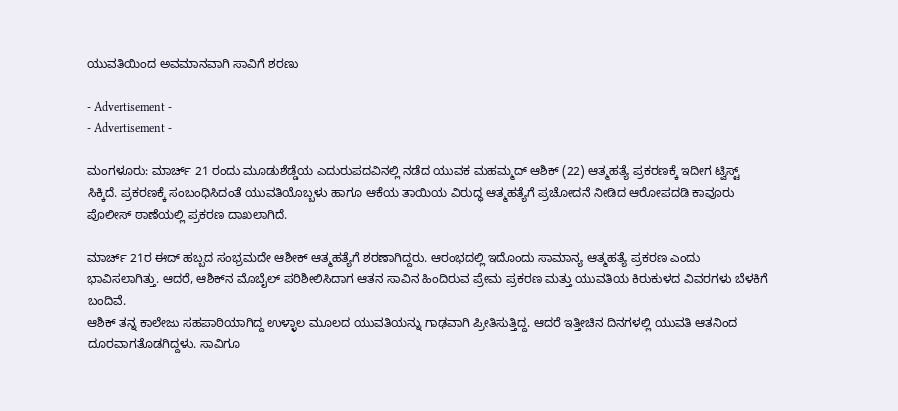ಯುವತಿಯಿಂದ ಅವಮಾನವಾಗಿ ಸಾವಿಗೆ ಶರಣು

- Advertisement -
- Advertisement -

ಮಂಗಳೂರು: ಮಾರ್ಚ್ 21 ರಂದು ಮೂಡುಶೆಡ್ಡೆಯ ಎದುರುಪದವಿನಲ್ಲಿ ನಡೆದ ಯುವಕ ಮಹಮ್ಮದ್ ಆಶಿಕ್ (22) ಆತ್ಮಹತ್ಯೆ ಪ್ರಕರಣಕ್ಕೆ ಇದೀಗ ಟ್ವಿಸ್ಟ್ ಸಿಕ್ಕಿದೆ. ಪ್ರಕರಣಕ್ಕೆ ಸಂಬಂಧಿಸಿದಂತೆ ಯುವತಿಯೊಬ್ಬಳು ಹಾಗೂ ಆಕೆಯ ತಾಯಿಯ ವಿರುದ್ಧ ಆತ್ಮಹತ್ಯೆಗೆ ಪ್ರಚೋದನೆ ನೀಡಿದ ಆರೋಪದಡಿ ಕಾವೂರು ಪೊಲೀಸ್ ಠಾಣೆಯಲ್ಲಿ ಪ್ರಕರಣ ದಾಖಲಾಗಿದೆ.

ಮಾರ್ಚ್ 21ರ ಈದ್ ಹಬ್ಬದ ಸಂಭ್ರಮದೇ ಆಶೀಕ್ ಆತ್ಮಹತ್ಯೆಗೆ ಶರಣಾಗಿದ್ದರು. ಆರಂಭದಲ್ಲಿ ಇದೊಂದು ಸಾಮಾನ್ಯ ಆತ್ಮಹತ್ಯೆ ಪ್ರಕರಣ ಎಂದು ಭಾವಿಸಲಾಗಿತ್ತು. ಆದರೆ, ಆಶಿಕ್‌ನ ಮೊಬೈಲ್ ಪರಿಶೀಲಿಸಿದಾಗ ಆತನ ಸಾವಿನ ಹಿಂದಿರುವ ಪ್ರೇಮ ಪ್ರಕರಣ ಮತ್ತು ಯುವತಿಯ ಕಿರುಕುಳದ ವಿವರಗಳು ಬೆಳಕಿಗೆ ಬಂದಿವೆ.
ಆಶಿಕ್ ತನ್ನ ಕಾಲೇಜು ಸಹಪಾಠಿಯಾಗಿದ್ದ ಉಳ್ಳಾಲ ಮೂಲದ ಯುವತಿಯನ್ನು ಗಾಢವಾಗಿ ಪ್ರೀತಿಸುತ್ತಿದ್ದ. ಆದರೆ ಇತ್ತೀಚಿನ ದಿನಗಳಲ್ಲಿ ಯುವತಿ ಆತನಿಂದ ದೂರವಾಗತೊಡಗಿದ್ದಳು. ಸಾವಿಗೂ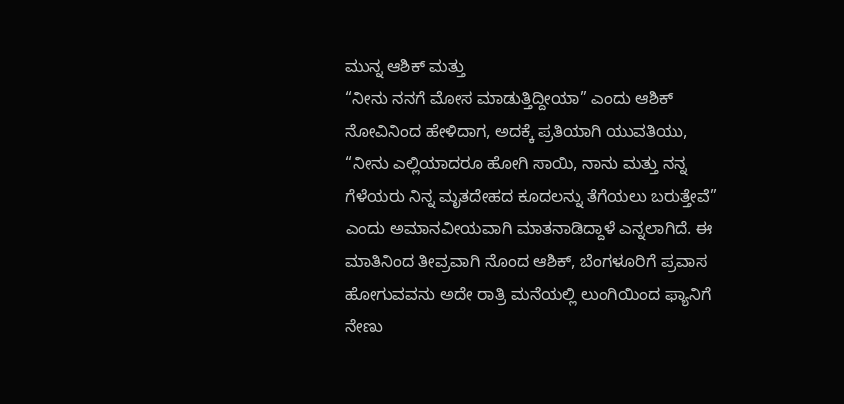ಮುನ್ನ ಆಶಿಕ್ ಮತ್ತು
“ನೀನು ನನಗೆ ಮೋಸ ಮಾಡುತ್ತಿದ್ದೀಯಾ” ಎಂದು ಆಶಿಕ್ ನೋವಿನಿಂದ ಹೇಳಿದಾಗ, ಅದಕ್ಕೆ ಪ್ರತಿಯಾಗಿ ಯುವತಿಯು, “ನೀನು ಎಲ್ಲಿಯಾದರೂ ಹೋಗಿ ಸಾಯಿ, ನಾನು ಮತ್ತು ನನ್ನ ಗೆಳೆಯರು ನಿನ್ನ ಮೃತದೇಹದ ಕೂದಲನ್ನು ತೆಗೆಯಲು ಬರುತ್ತೇವೆ” ಎಂದು ಅಮಾನವೀಯವಾಗಿ ಮಾತನಾಡಿದ್ದಾಳೆ ಎನ್ನಲಾಗಿದೆ. ಈ ಮಾತಿನಿಂದ ತೀವ್ರವಾಗಿ ನೊಂದ ಆಶಿಕ್, ಬೆಂಗಳೂರಿಗೆ ಪ್ರವಾಸ ಹೋಗುವವನು ಅದೇ ರಾತ್ರಿ ಮನೆಯಲ್ಲಿ ಲುಂಗಿಯಿಂದ ಫ್ಯಾನಿಗೆ ನೇಣು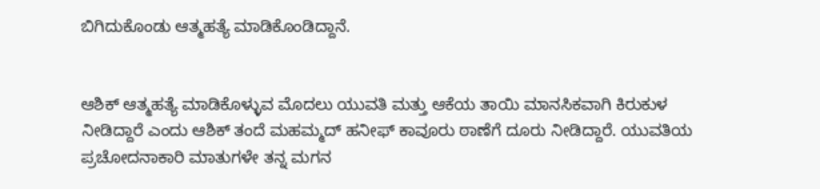ಬಿಗಿದುಕೊಂಡು ಆತ್ಮಹತ್ಯೆ ಮಾಡಿಕೊಂಡಿದ್ದಾನೆ.


ಆಶಿಕ್ ಆತ್ಮಹತ್ಯೆ ಮಾಡಿಕೊಳ್ಳುವ ಮೊದಲು ಯುವತಿ ಮತ್ತು ಆಕೆಯ ತಾಯಿ ಮಾನಸಿಕವಾಗಿ ಕಿರುಕುಳ ನೀಡಿದ್ದಾರೆ ಎಂದು ಆಶಿಕ್ ತಂದೆ ಮಹಮ್ಮದ್ ಹನೀಫ್ ಕಾವೂರು ಠಾಣೆಗೆ ದೂರು ನೀಡಿದ್ದಾರೆ. ಯುವತಿಯ ಪ್ರಚೋದನಾಕಾರಿ ಮಾತುಗಳೇ ತನ್ನ ಮಗನ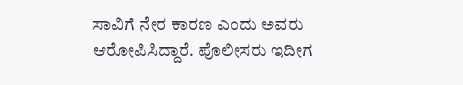ಸಾವಿಗೆ ನೇರ ಕಾರಣ ಎಂದು ಅವರು ಆರೋಪಿಸಿದ್ದಾರೆ. ಪೊಲೀಸರು ಇದೀಗ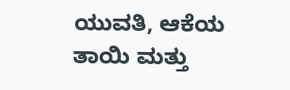ಯುವತಿ, ಆಕೆಯ ತಾಯಿ ಮತ್ತು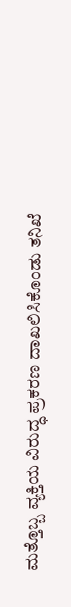ಮತ್ತೊಬ್ಬ ವ್ಯಕ್ತಿಯ ವಿರುದ್ಧ ಪ್ರಕರಣ ದಾಖಲಿಸಿಕೊಂಡು ತನಿಖೆ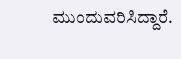ಮುಂದುವರಿಸಿದ್ದಾರೆ.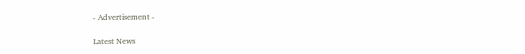- Advertisement -

Latest News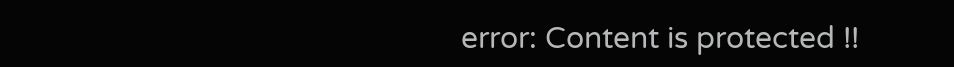error: Content is protected !!